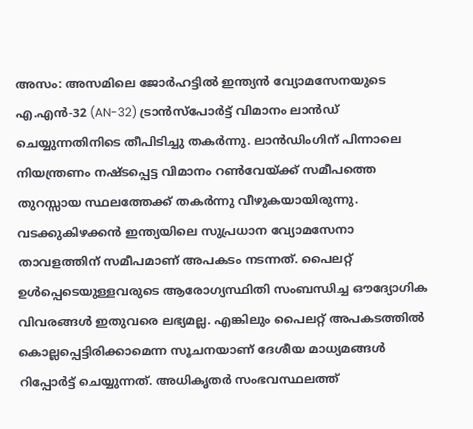അസം: അസമിലെ ജോർഹട്ടിൽ ഇന്ത്യൻ വ്യോമസേനയുടെ എ.എൻ-32 (AN-32) ട്രാൻസ്പോർട്ട് വിമാനം ലാൻഡ് ചെയ്യുന്നതിനിടെ തീപിടിച്ചു തകർന്നു. ലാൻഡിംഗിന് പിന്നാലെ നിയന്ത്രണം നഷ്ടപ്പെട്ട വിമാനം റൺവേയ്ക്ക് സമീപത്തെ തുറസ്സായ സ്ഥലത്തേക്ക് തകർന്നു വീഴുകയായിരുന്നു.
വടക്കുകിഴക്കൻ ഇന്ത്യയിലെ സുപ്രധാന വ്യോമസേനാ താവളത്തിന് സമീപമാണ് അപകടം നടന്നത്. പൈലറ്റ് ഉൾപ്പെടെയുള്ളവരുടെ ആരോഗ്യസ്ഥിതി സംബന്ധിച്ച ഔദ്യോഗിക വിവരങ്ങൾ ഇതുവരെ ലഭ്യമല്ല. എങ്കിലും പൈലറ്റ് അപകടത്തിൽ കൊല്ലപ്പെട്ടിരിക്കാമെന്ന സൂചനയാണ് ദേശീയ മാധ്യമങ്ങൾ റിപ്പോർട്ട് ചെയ്യുന്നത്. അധികൃതർ സംഭവസ്ഥലത്ത്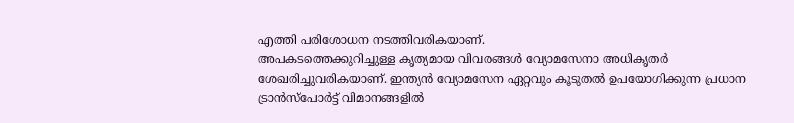എത്തി പരിശോധന നടത്തിവരികയാണ്.
അപകടത്തെക്കുറിച്ചുള്ള കൃത്യമായ വിവരങ്ങൾ വ്യോമസേനാ അധികൃതർ ശേഖരിച്ചുവരികയാണ്. ഇന്ത്യൻ വ്യോമസേന ഏറ്റവും കൂടുതൽ ഉപയോഗിക്കുന്ന പ്രധാന ട്രാൻസ്പോർട്ട് വിമാനങ്ങളിൽ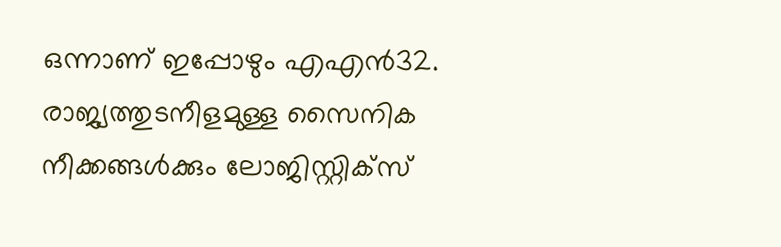ഒന്നാണ് ഇപ്പോഴും എഎൻ32. രാജ്യത്തുടനീളമുള്ള സൈനിക നീക്കങ്ങൾക്കും ലോജിസ്റ്റിക്സ്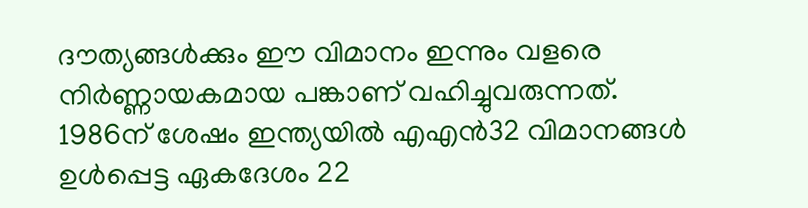ദൗത്യങ്ങൾക്കും ഈ വിമാനം ഇന്നും വളരെ നിർണ്ണായകമായ പങ്കാണ് വഹിച്ചുവരുന്നത്.
1986ന് ശേഷം ഇന്ത്യയിൽ എഎൻ32 വിമാനങ്ങൾ ഉൾപ്പെട്ട ഏകദേശം 22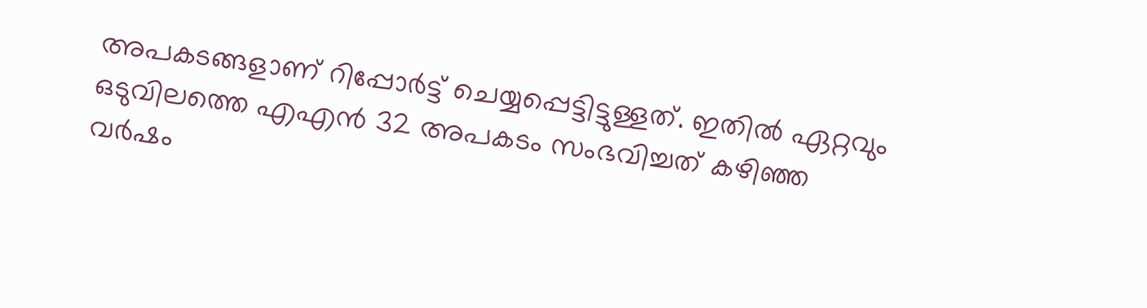അപകടങ്ങളാണ് റിപ്പോർട്ട് ചെയ്യപ്പെട്ടിട്ടുള്ളത്. ഇതിൽ ഏറ്റവും ഒടുവിലത്തെ എഎൻ 32 അപകടം സംഭവിച്ചത് കഴിഞ്ഞ വർഷം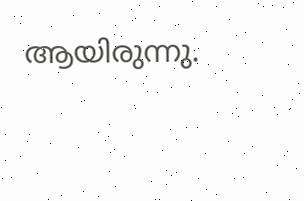ആയിരുന്നു.